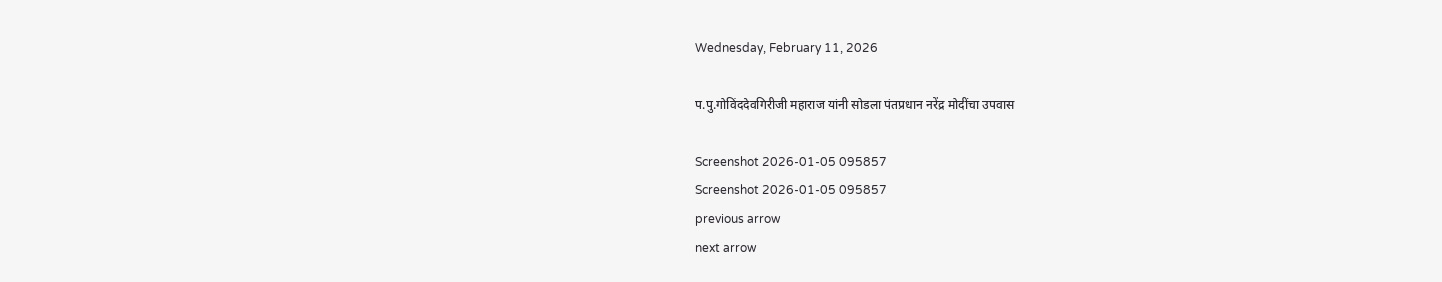Wednesday, February 11, 2026

प.पु.गोविंददेवगिरीजी महाराज यांनी सोडला पंतप्रधान नरेंद्र मोदींचा उपवास

Screenshot 2026-01-05 095857
Screenshot 2026-01-05 095857
previous arrow
next arrow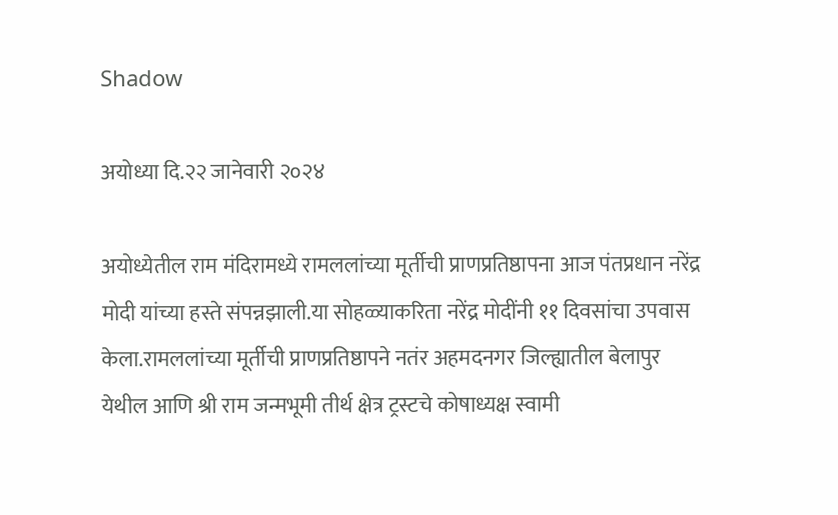Shadow

अयोध्या दि.२२ जानेवारी २०२४

अयोध्येतील राम मंदिरामध्ये रामललांच्या मूर्तीची प्राणप्रतिष्ठापना आज पंतप्रधान नरेंद्र मोदी यांच्या हस्ते संपन्नझाली.या सोहळ्याकरिता नरेंद्र मोदींनी ११ दिवसांचा उपवास केला.रामललांच्या मूर्तीची प्राणप्रतिष्ठापने नतंर अहमदनगर जिल्ह्यातील बेलापुर येथील आणि श्री राम जन्मभूमी तीर्थ क्षेत्र ट्रस्टचे कोषाध्यक्ष स्वामी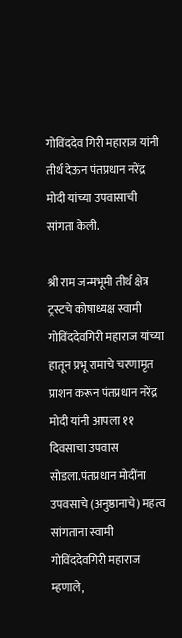गोविंददेव गिरी महाराज यांनी तीर्थ देऊन पंतप्रधान नरेंद्र मोदी यांच्या उपवासाची सांगता केली.

श्री राम जन्मभूमी तीर्थ क्षेत्र ट्रस्टचे कोषाध्यक्ष स्वामी गोविंददेवगिरी महाराज यांच्या हातून प्रभू रामाचे चरणामृत प्राशन करून पंतप्रधान नरेंद्र मोदी यांनी आपला ११ दिवसाचा उपवास सोडला.पंतप्रधान मोदींना उपवसाचे (अनुष्ठानाचे) महत्व सांगताना स्वामी गोविंददेवगिरी महाराज म्हणाले,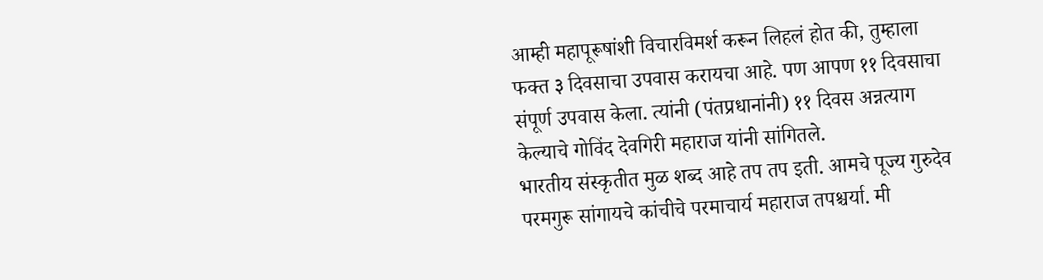आम्ही महापूरूषांशी विचारविमर्श करून लिहलं होत की, तुम्हाला फक्त ३ दिवसाचा उपवास करायचा आहे. पण आपण ११ दिवसाचा संपूर्ण उपवास केला. त्यांनी (पंतप्रधानांनी) ११ दिवस अन्नत्याग केल्याचे गोविंद देवगिरी महाराज यांनी सांगितले.
भारतीय संस्कृतीत मुळ शब्द आहे तप तप इती. आमचे पूज्य गुरुदेव परमगुरू सांगायचे कांचीचे परमाचार्य महाराज तपश्चर्या. मी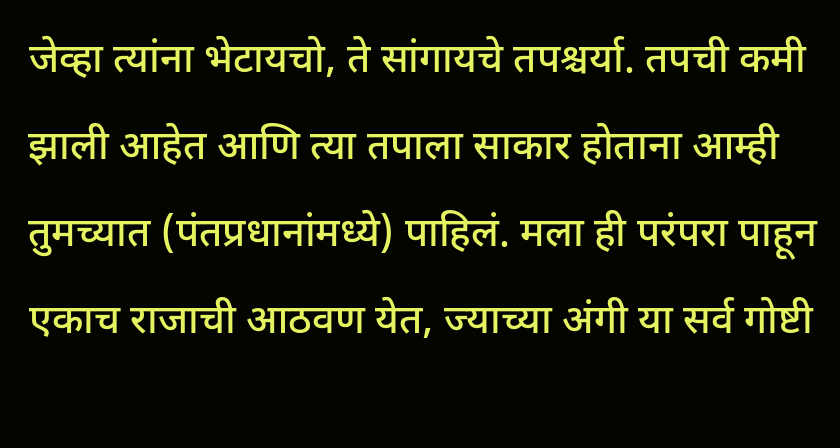जेव्हा त्यांना भेटायचो, ते सांगायचे तपश्चर्या. तपची कमी झाली आहेत आणि त्या तपाला साकार होताना आम्ही तुमच्यात (पंतप्रधानांमध्ये) पाहिलं. मला ही परंपरा पाहून एकाच राजाची आठवण येत, ज्याच्या अंगी या सर्व गोष्टी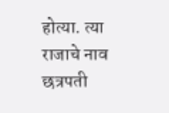होत्या. त्या राजाचे नाव छत्रपती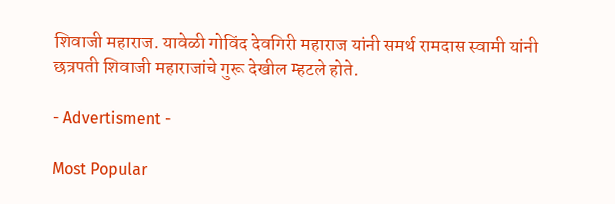शिवाजी महाराज. यावेळी गोविंद देवगिरी महाराज यांनी समर्थ रामदास स्वामी यांनी छत्रपती शिवाजी महाराजांचे गुरू देखील म्हटले होते.

- Advertisment -

Most Popular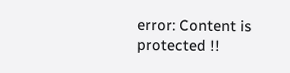error: Content is protected !!